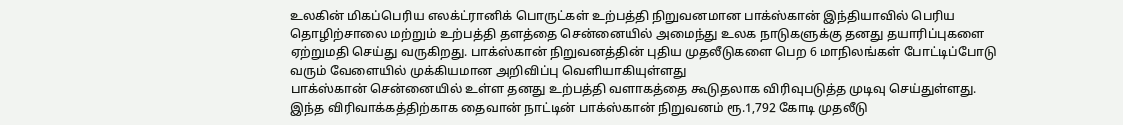உலகின் மிகப்பெரிய எலக்ட்ரானிக் பொருட்கள் உற்பத்தி நிறுவனமான பாக்ஸ்கான் இந்தியாவில் பெரிய தொழிற்சாலை மற்றும் உற்பத்தி தளத்தை சென்னையில் அமைந்து உலக நாடுகளுக்கு தனது தயாரிப்புகளை ஏற்றுமதி செய்து வருகிறது. பாக்ஸ்கான் நிறுவனத்தின் புதிய முதலீடுகளை பெற 6 மாநிலங்கள் போட்டிப்போடு வரும் வேளையில் முக்கியமான அறிவிப்பு வெளியாகியுள்ளது
பாக்ஸ்கான் சென்னையில் உள்ள தனது உற்பத்தி வளாகத்தை கூடுதலாக விரிவுபடுத்த முடிவு செய்துள்ளது. இந்த விரிவாக்கத்திற்காக தைவான் நாட்டின் பாக்ஸ்கான் நிறுவனம் ரூ.1,792 கோடி முதலீடு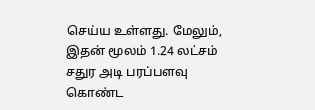செய்ய உள்ளது. மேலும், இதன் மூலம் 1.24 லட்சம் சதுர அடி பரப்பளவு கொண்ட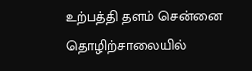உற்பத்தி தளம் சென்னை தொழிற்சாலையில்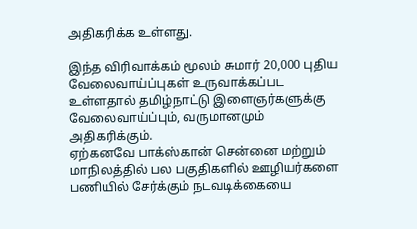அதிகரிக்க உள்ளது.

இந்த விரிவாக்கம் மூலம் சுமார் 20,000 புதிய வேலைவாய்ப்புகள் உருவாக்கப்பட உள்ளதால் தமிழ்நாட்டு இளைஞர்களுக்கு வேலைவாய்ப்பும், வருமானமும் அதிகரிக்கும்.
ஏற்கனவே பாக்ஸ்கான் சென்னை மற்றும் மாநிலத்தில் பல பகுதிகளில் ஊழியர்களை பணியில் சேர்க்கும் நடவடிக்கையை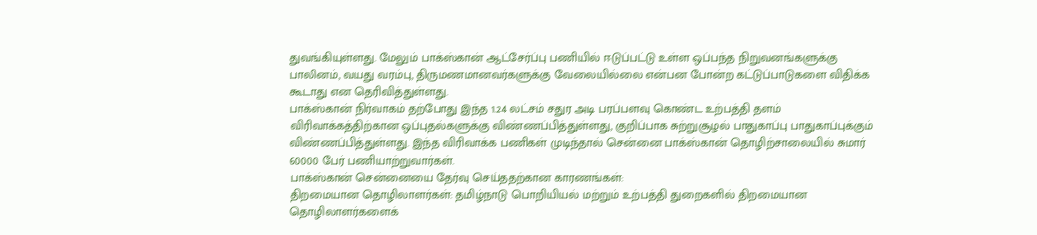துவங்கியுள்ளது. மேலும் பாக்ஸ்கான் ஆட்சேர்ப்பு பணியில் ஈடுப்பட்டு உள்ள ஒப்பந்த நிறுவனங்களுக்கு பாலினம், வயது வரம்பு, திருமணமானவர்களுக்கு வேலையில்லை என்பன போன்ற கட்டுப்பாடுகளை விதிக்க கூடாது என தெரிவித்துள்ளது.
பாக்ஸ்கான் நிர்வாகம் தற்போது இந்த 1.24 லட்சம் சதுர அடி பரப்பளவு கொண்ட உற்பத்தி தளம் விரிவாக்கத்திற்கான ஒப்புதல்களுக்கு விண்ணப்பித்துள்ளது, குறிப்பாக சுற்றுசூழல் பாதுகாப்பு பாதுகாப்புக்கும் விண்ணப்பித்துள்ளது. இந்த விரிவாக்க பணிகள் முடிந்தால் சென்னை பாக்ஸ்கான் தொழிற்சாலையில் சுமார் 60000 பேர் பணியாற்றுவார்கள்.
பாக்ஸ்கான் சென்னையை தேர்வு செய்ததற்கான காரணங்கள்:
திறமையான தொழிலாளர்கள்: தமிழ்நாடு பொறியியல் மற்றும் உற்பத்தி துறைகளில் திறமையான தொழிலாளர்களைக்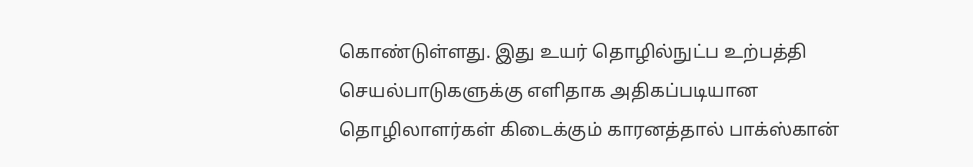கொண்டுள்ளது. இது உயர் தொழில்நுட்ப உற்பத்தி செயல்பாடுகளுக்கு எளிதாக அதிகப்படியான தொழிலாளர்கள் கிடைக்கும் காரனத்தால் பாக்ஸ்கான்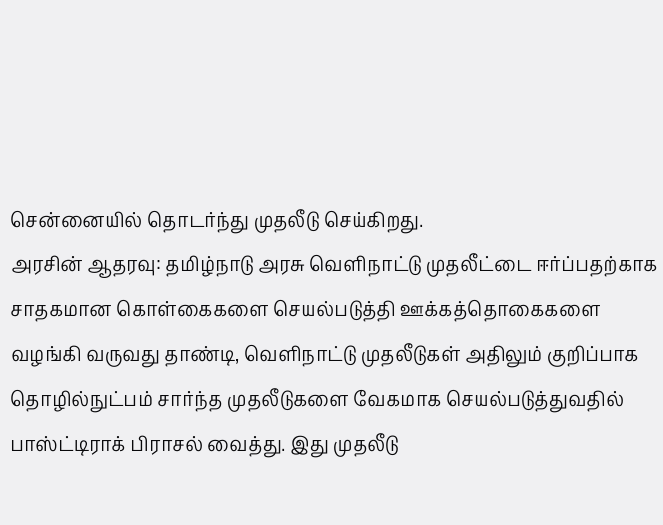சென்னையில் தொடர்ந்து முதலீடு செய்கிறது.
அரசின் ஆதரவு: தமிழ்நாடு அரசு வெளிநாட்டு முதலீட்டை ஈர்ப்பதற்காக சாதகமான கொள்கைகளை செயல்படுத்தி ஊக்கத்தொகைகளை வழங்கி வருவது தாண்டி, வெளிநாட்டு முதலீடுகள் அதிலும் குறிப்பாக தொழில்நுட்பம் சார்ந்த முதலீடுகளை வேகமாக செயல்படுத்துவதில் பாஸ்ட்டிராக் பிராசல் வைத்து. இது முதலீடு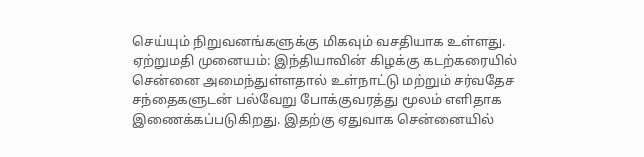செய்யும் நிறுவனங்களுக்கு மிகவும் வசதியாக உள்ளது.
ஏற்றுமதி முனையம்: இந்தியாவின் கிழக்கு கடற்கரையில் சென்னை அமைந்துள்ளதால் உள்நாட்டு மற்றும் சர்வதேச சந்தைகளுடன் பல்வேறு போக்குவரத்து மூலம் எளிதாக இணைக்கப்படுகிறது. இதற்கு ஏதுவாக சென்னையில்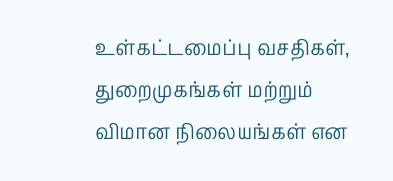உள்கட்டமைப்பு வசதிகள், துறைமுகங்கள் மற்றும் விமான நிலையங்கள் என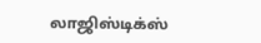லாஜிஸ்டிக்ஸ்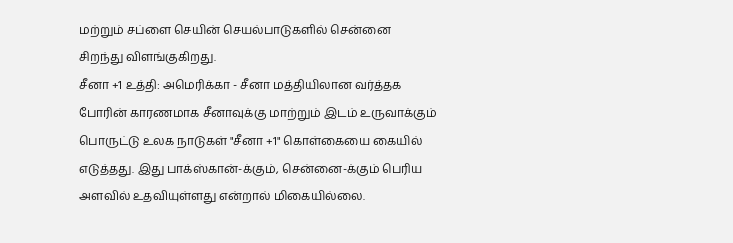மற்றும் சப்ளை செயின் செயல்பாடுகளில் சென்னை சிறந்து விளங்குகிறது.
சீனா +1 உத்தி: அமெரிக்கா - சீனா மத்தியிலான வர்த்தக போரின் காரணமாக சீனாவுக்கு மாற்றும் இடம் உருவாக்கும் பொருட்டு உலக நாடுகள் "சீனா +1" கொள்கையை கையில் எடுத்தது. இது பாக்ஸ்கான்-க்கும், சென்னை-க்கும் பெரிய அளவில் உதவியுள்ளது என்றால் மிகையில்லை.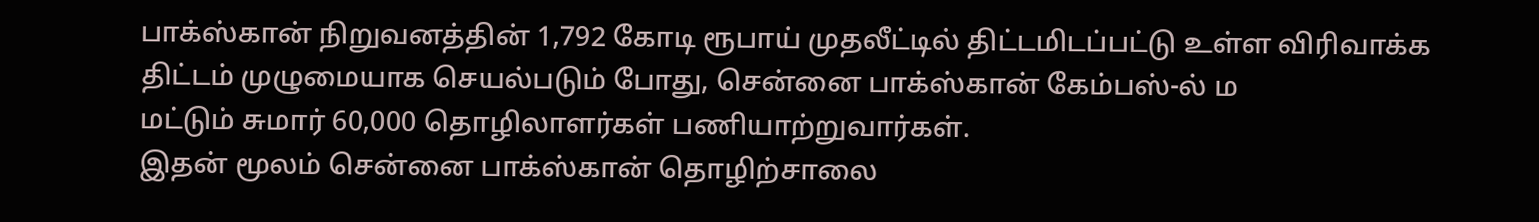பாக்ஸ்கான் நிறுவனத்தின் 1,792 கோடி ரூபாய் முதலீட்டில் திட்டமிடப்பட்டு உள்ள விரிவாக்க திட்டம் முழுமையாக செயல்படும் போது, சென்னை பாக்ஸ்கான் கேம்பஸ்-ல் ம
மட்டும் சுமார் 60,000 தொழிலாளர்கள் பணியாற்றுவார்கள்.
இதன் மூலம் சென்னை பாக்ஸ்கான் தொழிற்சாலை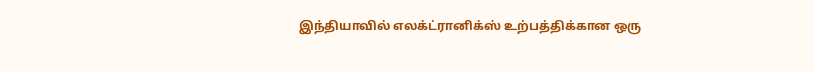இந்தியாவில் எலக்ட்ரானிக்ஸ் உற்பத்திக்கான ஒரு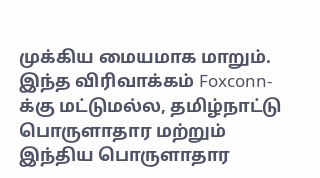முக்கிய மையமாக மாறும். இந்த விரிவாக்கம் Foxconn-க்கு மட்டுமல்ல, தமிழ்நாட்டு பொருளாதார மற்றும் இந்திய பொருளாதார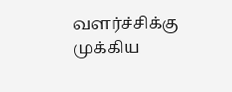வளர்ச்சிக்கு முக்கிய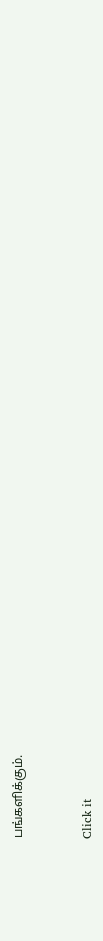பங்களிக்கும்.


Click it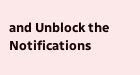and Unblock the Notifications